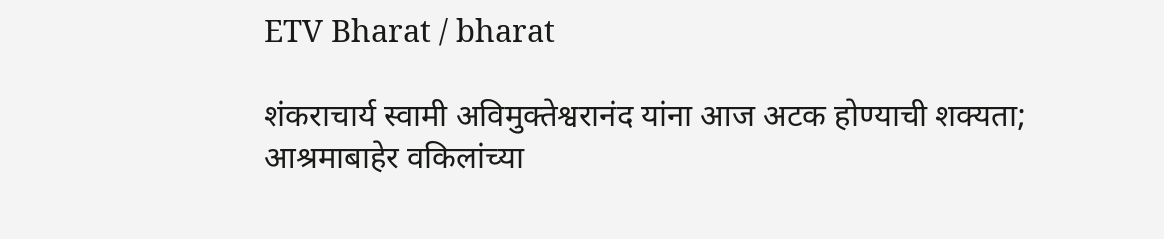ETV Bharat / bharat

शंकराचार्य स्वामी अविमुक्तेश्वरानंद यांना आज अटक होण्याची शक्यता; आश्रमाबाहेर वकिलांच्या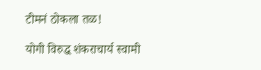टीमनं ठोकला तळ!

योगी विरुद्ध शंकराचार्य स्वामी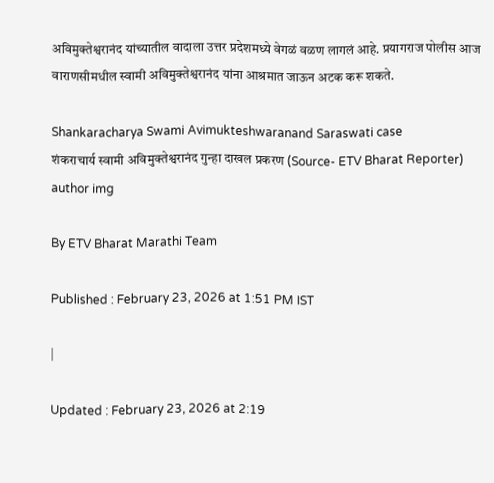अविमुक्तेश्वरानंद यांच्यातील वादाला उत्तर प्रदेशमध्ये वेगळं वळण लागलं आहे. प्रयागराज पोलीस आज वाराणसीमधील स्वामी अविमुक्तेश्वरानंद यांना आश्रमात जाऊन अटक करू शकते.

Shankaracharya Swami Avimukteshwaranand Saraswati case
शंकराचार्य स्वामी अविमुक्तेश्वरानंद गुन्हा दाखल प्रकरण (Source- ETV Bharat Reporter)
author img

By ETV Bharat Marathi Team

Published : February 23, 2026 at 1:51 PM IST

|

Updated : February 23, 2026 at 2:19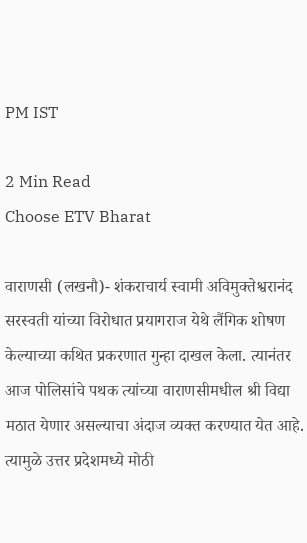PM IST

2 Min Read
Choose ETV Bharat

वाराणसी (लखनौ)- शंकराचार्य स्वामी अविमुक्तेश्वरानंद सरस्वती यांच्या विरोधात प्रयागराज येथे लैंगिक शोषण केल्याच्या कथित प्रकरणात गुन्हा दाखल केला. त्यानंतर आज पोलिसांचे पथक त्यांच्या वाराणसीमधील श्री विद्या मठात येणार असल्याचा अंदाज व्यक्त करण्यात येत आहे. त्यामुळे उत्तर प्रदेशमध्ये मोठी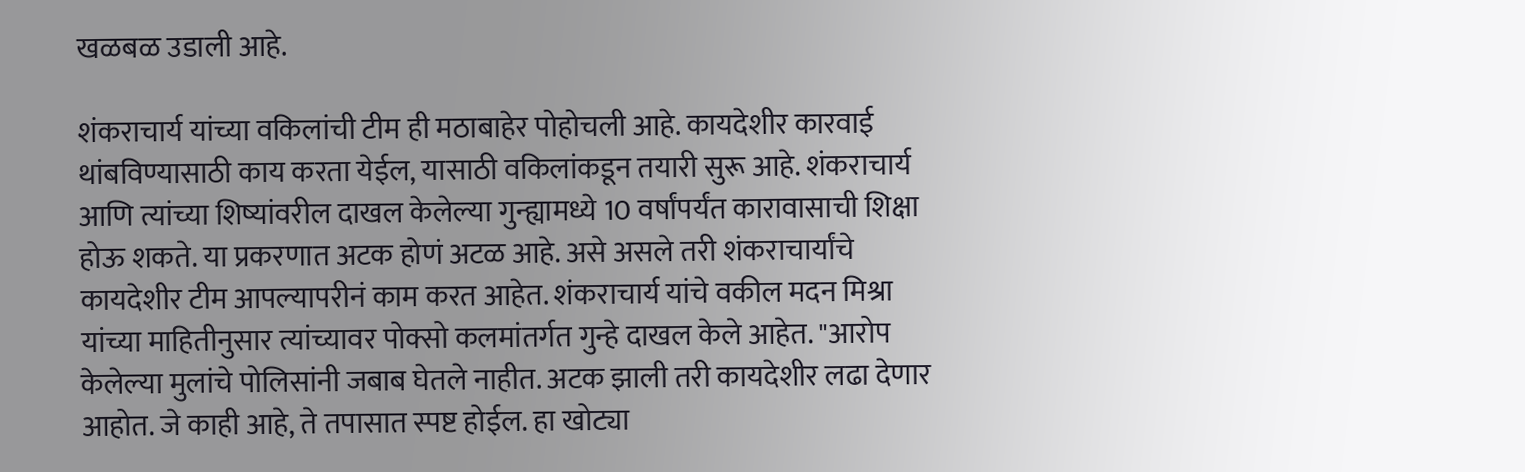खळबळ उडाली आहे.

शंकराचार्य यांच्या वकिलांची टीम ही मठाबाहेर पोहोचली आहे. कायदेशीर कारवाई थांबविण्यासाठी काय करता येईल, यासाठी वकिलांकडून तयारी सुरू आहे. शंकराचार्य आणि त्यांच्या शिष्यांवरील दाखल केलेल्या गुन्ह्यामध्ये 10 वर्षांपर्यंत कारावासाची शिक्षा होऊ शकते. या प्रकरणात अटक होणं अटळ आहे. असे असले तरी शंकराचार्यांचे कायदेशीर टीम आपल्यापरीनं काम करत आहेत. शंकराचार्य यांचे वकील मदन मिश्रा यांच्या माहितीनुसार त्यांच्यावर पोक्सो कलमांतर्गत गुन्हे दाखल केले आहेत. "आरोप केलेल्या मुलांचे पोलिसांनी जबाब घेतले नाहीत. अटक झाली तरी कायदेशीर लढा देणार आहोत. जे काही आहे, ते तपासात स्पष्ट होईल. हा खोट्या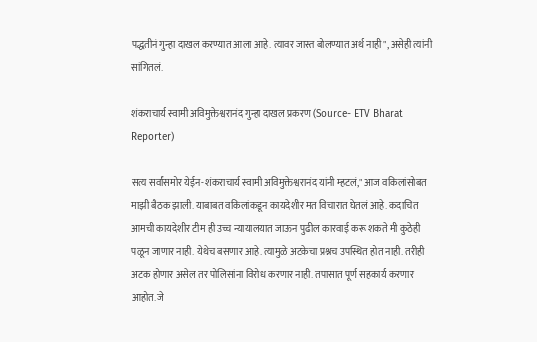पद्धतीनं गुन्हा दाखल करण्यात आला आहे. त्यावर जास्त बोलण्यात अर्थ नाही", असेही त्यांनी सांगितलं.

शंकराचार्य स्वामी अविमुक्तेश्वरानंद गुन्हा दाखल प्रकरण (Source- ETV Bharat Reporter)

सत्य सर्वांसमोर येईन-शंकराचार्य स्वामी अविमुक्तेश्वरानंद यांनी म्हटलं," आज वकिलांसोबत माझी बैठक झाली. याबाबत वकिलांकडून कायदेशीर मत विचारात घेतलं आहे. कदाचित आमची कायदेशीर टीम ही उच्च न्यायालयात जाऊन पुढील कारवाई करू शकते मी कुठेही पळून जाणार नाही. येथेच बसणार आहे. त्यामुळे अटकेचा प्रश्नच उपस्थित होत नाही. तरीही अटक होणार असेल तर पोलिसांना विरोध करणार नाही. तपासात पूर्ण सहकार्य करणार आहोत. जे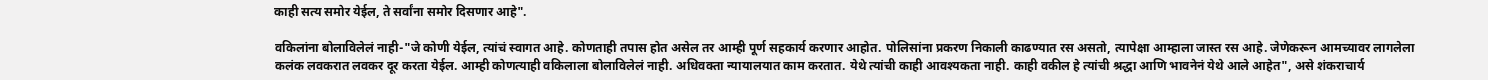काही सत्य समोर येईल, ते सर्वांना समोर दिसणार आहे".

वकिलांना बोलाविलेलं नाही-"जे कोणी येईल, त्यांचं स्वागत आहे. कोणताही तपास होत असेल तर आम्ही पूर्ण सहकार्य करणार आहोत. पोलिसांना प्रकरण निकाली काढण्यात रस असतो, त्यापेक्षा आम्हाला जास्त रस आहे. जेणेकरून आमच्यावर लागलेला कलंक लवकरात लवकर दूर करता येईल. आम्ही कोणत्याही वकिलाला बोलाविलेलं नाही. अधिवक्ता न्यायालयात काम करतात. येथे त्यांची काही आवश्यकता नाही. काही वकील हे त्यांची श्रद्धा आणि भावनेनं येथे आले आहेत", असे शंकराचार्य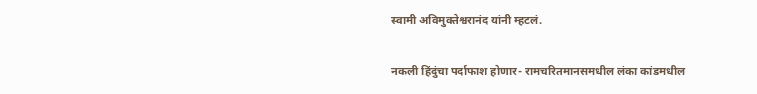स्वामी अविमुक्तेश्वरानंद यांनी म्हटलं.

नकली हिंदुंचा पर्दाफाश होणार- रामचरितमानसमधील लंका कांडमधील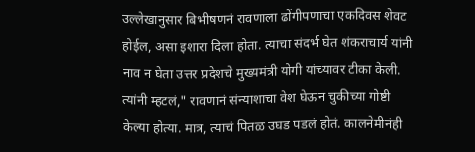उल्लेखानुसार बिभीषणनं रावणाला ढोंगीपणाचा एकदिवस शेवट होईल, असा इशारा दिला होता. त्याचा संदर्भ घेत शंकराचार्य यांनी नाव न घेता उत्तर प्रदेशचे मुख्यमंत्री योगी यांच्यावर टीका केली. त्यांनी म्हटलं," रावणानं संन्याशाचा वेश घेऊन चुकीच्या गोष्टी केल्या होत्या. मात्र, त्याचं पितळ उघड पडलं होतं. कालनेमीनंही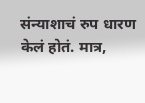संन्याशाचं रुप धारण केलं होतं. मात्र,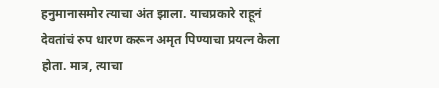हनुमानासमोर त्याचा अंत झाला. याचप्रकारे राहूनं देवतांचं रुप धारण करून अमृत पिण्याचा प्रयत्न केला होता. मात्र, त्याचा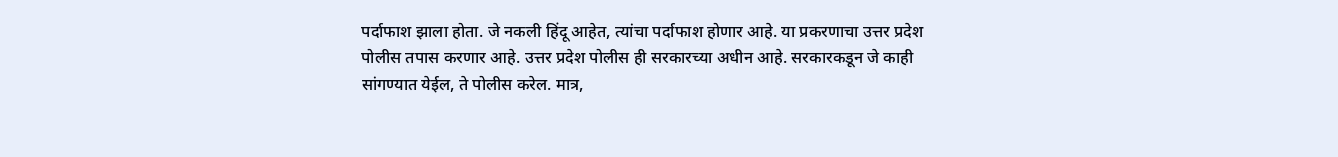पर्दाफाश झाला होता. जे नकली हिंदू आहेत, त्यांचा पर्दाफाश होणार आहे. या प्रकरणाचा उत्तर प्रदेश पोलीस तपास करणार आहे. उत्तर प्रदेश पोलीस ही सरकारच्या अधीन आहे. सरकारकडून जे काही सांगण्यात येईल, ते पोलीस करेल. मात्र,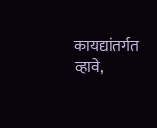कायद्यांतर्गत व्हावे,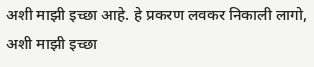अशी माझी इच्छा आहे. हे प्रकरण लवकर निकाली लागो, अशी माझी इच्छा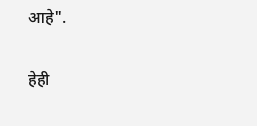आहे".

हेही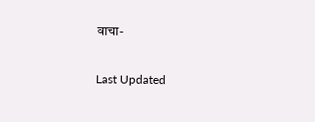वाचा-

Last Updated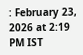: February 23, 2026 at 2:19 PM IST